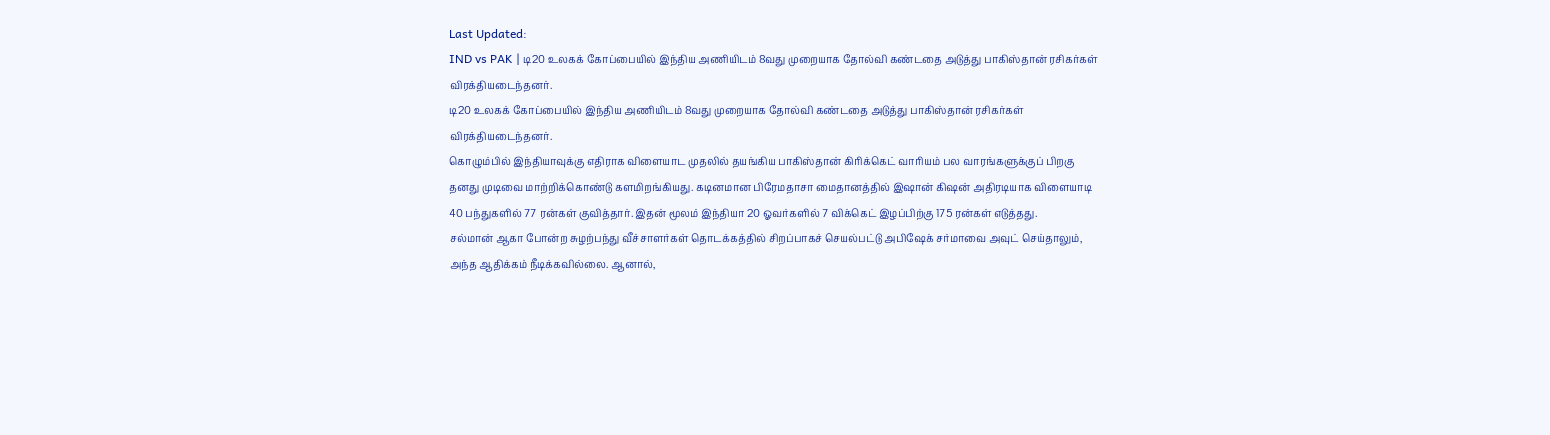Last Updated:
IND vs PAK | டி20 உலகக் கோப்பையில் இந்திய அணியிடம் 8வது முறையாக தோல்வி கண்டதை அடுத்து பாகிஸ்தான் ரசிகர்கள் விரக்தியடைந்தனர்.
டி20 உலகக் கோப்பையில் இந்திய அணியிடம் 8வது முறையாக தோல்வி கண்டதை அடுத்து பாகிஸ்தான் ரசிகர்கள் விரக்தியடைந்தனர்.
கொழும்பில் இந்தியாவுக்கு எதிராக விளையாட முதலில் தயங்கிய பாகிஸ்தான் கிரிக்கெட் வாரியம் பல வாரங்களுக்குப் பிறகு தனது முடிவை மாற்றிக்கொண்டு களமிறங்கியது. கடினமான பிரேமதாசா மைதானத்தில் இஷான் கிஷன் அதிரடியாக விளையாடி 40 பந்துகளில் 77 ரன்கள் குவித்தார். இதன் மூலம் இந்தியா 20 ஓவர்களில் 7 விக்கெட் இழப்பிற்கு 175 ரன்கள் எடுத்தது.
சல்மான் ஆகா போன்ற சுழற்பந்து வீச்சாளர்கள் தொடக்கத்தில் சிறப்பாகச் செயல்பட்டு அபிஷேக் சர்மாவை அவுட் செய்தாலும், அந்த ஆதிக்கம் நீடிக்கவில்லை. ஆனால்,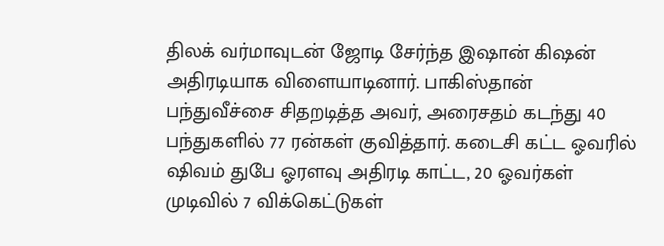திலக் வர்மாவுடன் ஜோடி சேர்ந்த இஷான் கிஷன் அதிரடியாக விளையாடினார். பாகிஸ்தான் பந்துவீச்சை சிதறடித்த அவர், அரைசதம் கடந்து 40 பந்துகளில் 77 ரன்கள் குவித்தார். கடைசி கட்ட ஓவரில் ஷிவம் துபே ஓரளவு அதிரடி காட்ட, 20 ஓவர்கள் முடிவில் 7 விக்கெட்டுகள்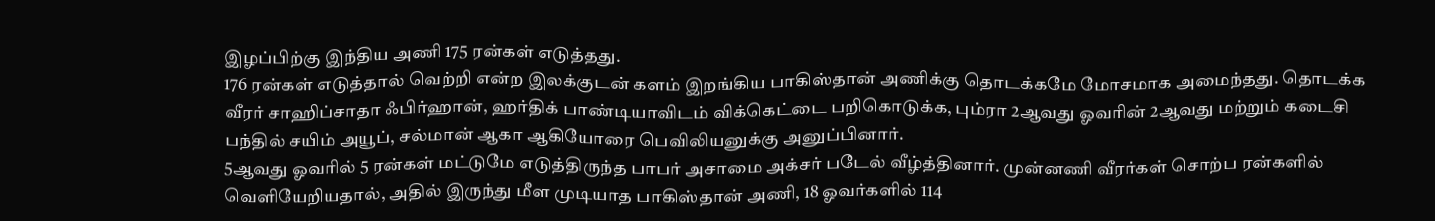இழப்பிற்கு இந்திய அணி 175 ரன்கள் எடுத்தது.
176 ரன்கள் எடுத்தால் வெற்றி என்ற இலக்குடன் களம் இறங்கிய பாகிஸ்தான் அணிக்கு தொடக்கமே மோசமாக அமைந்தது. தொடக்க வீரர் சாஹிப்சாதா ஃபிர்ஹான், ஹர்திக் பாண்டியாவிடம் விக்கெட்டை பறிகொடுக்க, பும்ரா 2ஆவது ஓவரின் 2ஆவது மற்றும் கடைசி பந்தில் சயிம் அயூப், சல்மான் ஆகா ஆகியோரை பெவிலியனுக்கு அனுப்பினார்.
5ஆவது ஓவரில் 5 ரன்கள் மட்டுமே எடுத்திருந்த பாபர் அசாமை அக்சர் படேல் வீழ்த்தினார். முன்னணி வீரர்கள் சொற்ப ரன்களில் வெளியேறியதால், அதில் இருந்து மீள முடியாத பாகிஸ்தான் அணி, 18 ஓவர்களில் 114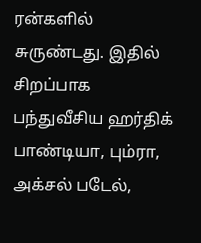ரன்களில் சுருண்டது. இதில் சிறப்பாக பந்துவீசிய ஹர்திக் பாண்டியா, பும்ரா, அக்சல் படேல்,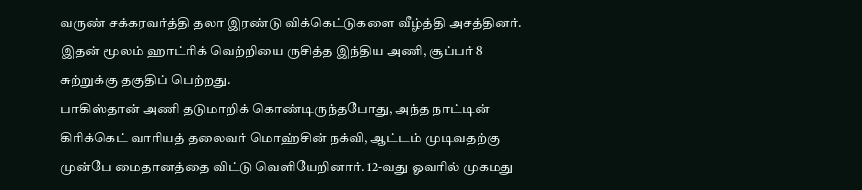வருண் சக்கரவர்த்தி தலா இரண்டு விக்கெட்டுகளை வீழ்த்தி அசத்தினர். இதன் மூலம் ஹாட்ரிக் வெற்றியை ருசித்த இந்திய அணி, சூப்பர் 8 சுற்றுக்கு தகுதிப் பெற்றது.
பாகிஸ்தான் அணி தடுமாறிக் கொண்டிருந்தபோது, அந்த நாட்டின் கிரிக்கெட் வாரியத் தலைவர் மொஹ்சின் நக்வி, ஆட்டம் முடிவதற்கு முன்பே மைதானத்தை விட்டு வெளியேறினார். 12-வது ஓவரில் முகமது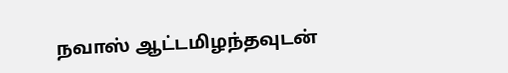நவாஸ் ஆட்டமிழந்தவுடன்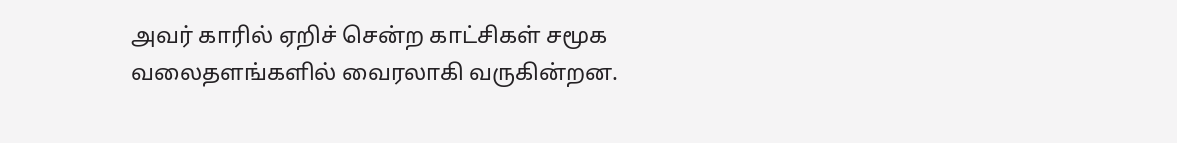அவர் காரில் ஏறிச் சென்ற காட்சிகள் சமூக வலைதளங்களில் வைரலாகி வருகின்றன.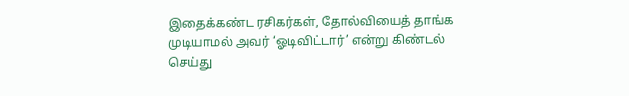இதைக்கண்ட ரசிகர்கள், தோல்வியைத் தாங்க முடியாமல் அவர் ‘ஓடிவிட்டார்’ என்று கிண்டல் செய்து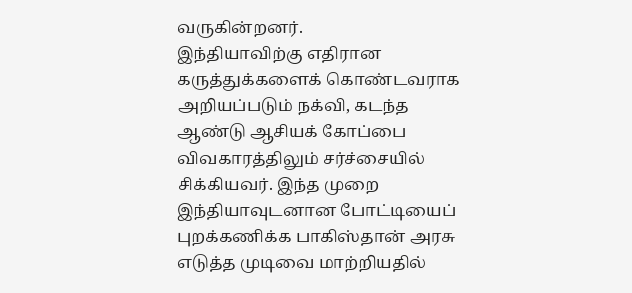வருகின்றனர்.
இந்தியாவிற்கு எதிரான கருத்துக்களைக் கொண்டவராக அறியப்படும் நக்வி, கடந்த ஆண்டு ஆசியக் கோப்பை விவகாரத்திலும் சர்ச்சையில் சிக்கியவர். இந்த முறை இந்தியாவுடனான போட்டியைப் புறக்கணிக்க பாகிஸ்தான் அரசு எடுத்த முடிவை மாற்றியதில்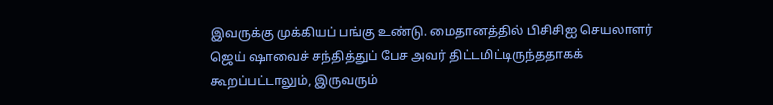இவருக்கு முக்கியப் பங்கு உண்டு. மைதானத்தில் பிசிசிஐ செயலாளர் ஜெய் ஷாவைச் சந்தித்துப் பேச அவர் திட்டமிட்டிருந்ததாகக் கூறப்பட்டாலும், இருவரும்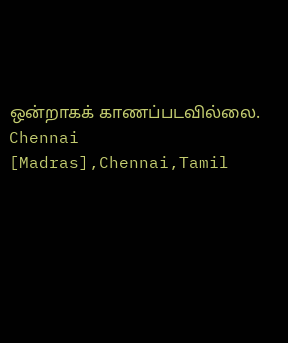ஒன்றாகக் காணப்படவில்லை.
Chennai [Madras],Chennai,Tamil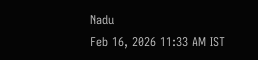Nadu
Feb 16, 2026 11:33 AM IST